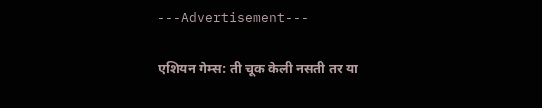---Advertisement---

एशियन गेम्स: ती चूक केली नसती तर या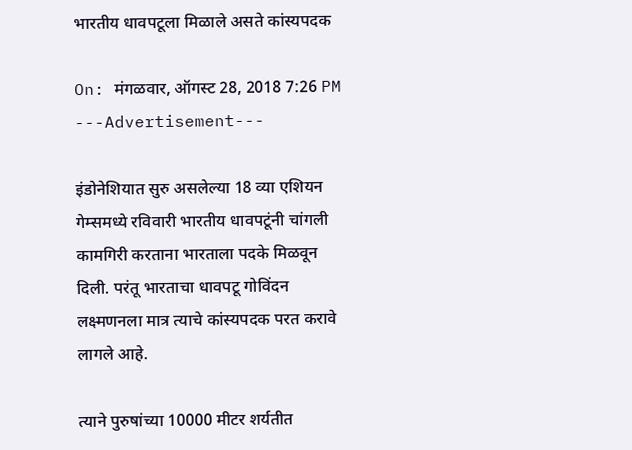भारतीय धावपटूला मिळाले असते कांस्यपदक

On: मंगळवार, ऑगस्ट 28, 2018 7:26 PM
---Advertisement---

इंडोनेशियात सुरु असलेल्या 18 व्या एशियन गेम्समध्ये रविवारी भारतीय धावपटूंनी चांगली कामगिरी करताना भारताला पदके मिळवून दिली. परंतू भारताचा धावपटू गोविंदन लक्ष्मणनला मात्र त्याचे कांस्यपदक परत करावे लागले आहे.

त्याने पुरुषांच्या 10000 मीटर शर्यतीत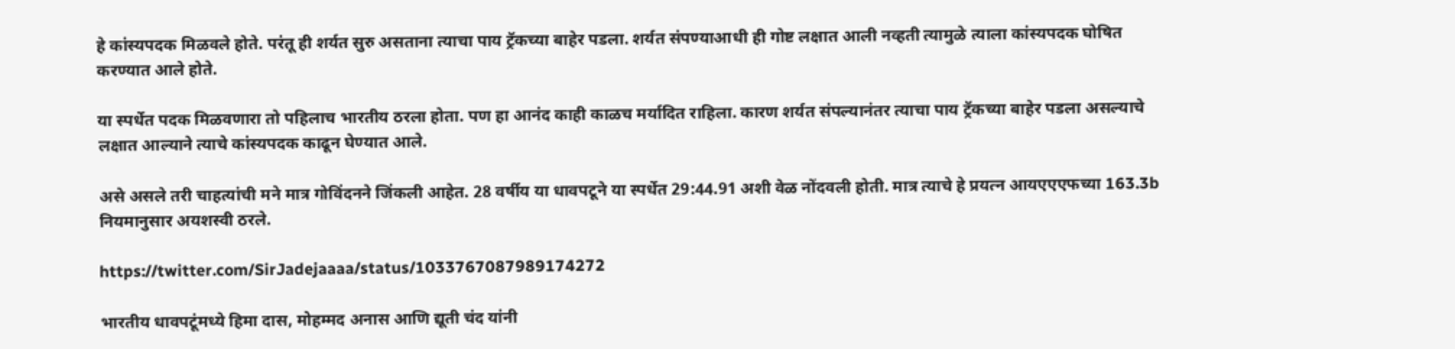हे कांस्यपदक मिळवले होते. परंतू ही शर्यत सुरु असताना त्याचा पाय ट्रॅकच्या बाहेर पडला. शर्यत संपण्याआधी ही गोष्ट लक्षात आली नव्हती त्यामुळे त्याला कांस्यपदक घोषित करण्यात आले होते.

या स्पर्धेत पदक मिळवणारा तो पहिलाच भारतीय ठरला होता. पण हा आनंद काही काळच मर्यादित राहिला. कारण शर्यत संपल्यानंतर त्याचा पाय ट्रॅकच्या बाहेर पडला असल्याचे लक्षात आल्याने त्याचे कांस्यपदक काढून घेण्यात आले.

असे असले तरी चाहत्यांची मने मात्र गोविंदनने जिंकली आहेत. 28 वर्षीय या धावपटूने या स्पर्धेत 29:44.91 अशी वेळ नोंदवली होती. मात्र त्याचे हे प्रयत्न आयएएएफच्या 163.3b नियमानुसार अयशस्वी ठरले.

https://twitter.com/SirJadejaaaa/status/1033767087989174272

भारतीय धावपटूंमध्ये हिमा दास, मोहम्मद अनास आणि द्यूती चंद यांनी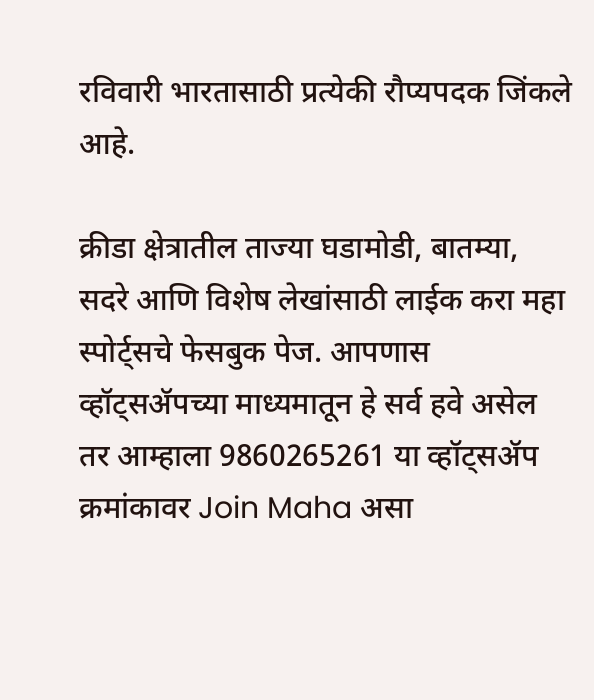रविवारी भारतासाठी प्रत्येकी रौप्यपदक जिंकले आहे.

क्रीडा क्षेत्रातील ताज्या घडामोडी, बातम्या, सदरे आणि विशेष लेखांसाठी लाईक करा महा स्पोर्ट्सचे फेसबुक पेज. आपणास व्हॉट्सॲपच्या माध्यमातून हे सर्व हवे असेल तर आम्हाला 9860265261 या व्हॉट्सॲप क्रमांकावर Join Maha असा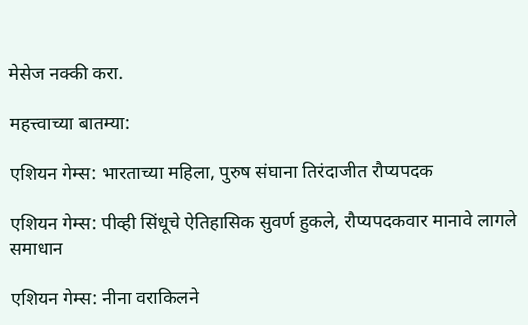मेसेज नक्की करा.

महत्त्वाच्या बातम्या:

एशियन गेम्स: भारताच्या महिला, पुरुष संघाना तिरंदाजीत रौप्यपदक

एशियन गेम्स: पीव्ही सिंधूचे ऐतिहासिक सुवर्ण हुकले, रौप्यपदकवार मानावे लागले समाधान

एशियन गेम्स: नीना वराकिलने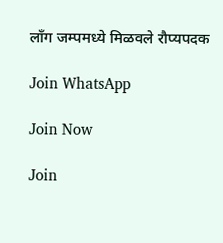लाँग जम्पमध्ये मिळवले रौप्यपदक

Join WhatsApp

Join Now

Join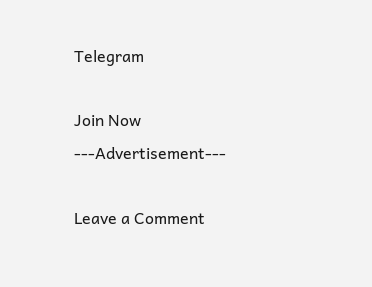Telegram

Join Now
---Advertisement---

Leave a Comment